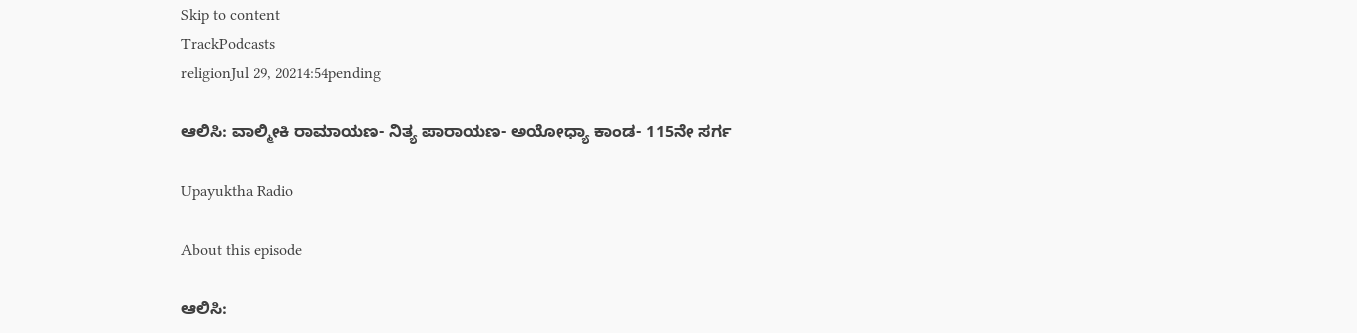Skip to content
TrackPodcasts
religionJul 29, 20214:54pending

ಆಲಿಸಿ: ವಾಲ್ಮೀಕಿ ರಾಮಾಯಣ- ನಿತ್ಯ ಪಾರಾಯಣ- ಅಯೋಧ್ಯಾ ಕಾಂಡ- 115ನೇ ಸರ್ಗ

Upayuktha Radio

About this episode

ಆಲಿಸಿ: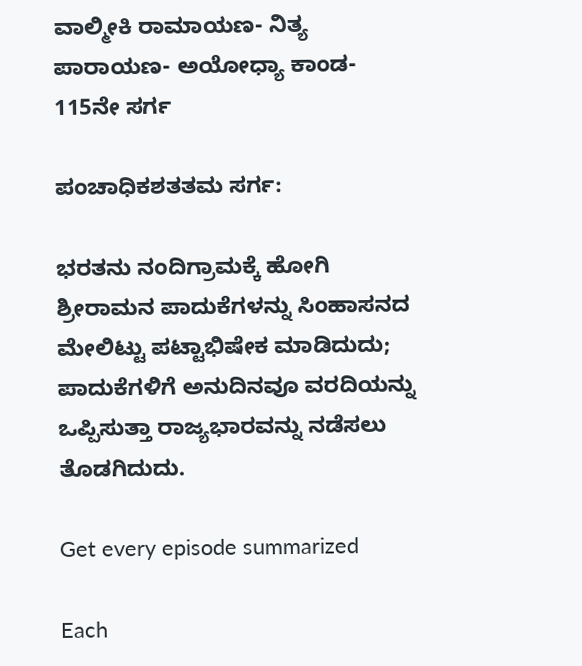ವಾಲ್ಮೀಕಿ ರಾಮಾಯಣ- ನಿತ್ಯ ಪಾರಾಯಣ- ಅಯೋಧ್ಯಾ ಕಾಂಡ- 115ನೇ ಸರ್ಗ

ಪಂಚಾಧಿಕಶತತಮ ಸರ್ಗ:

ಭರತನು ನಂದಿಗ್ರಾಮಕ್ಕೆ ಹೋಗಿ ಶ್ರೀರಾಮನ ಪಾದುಕೆಗಳನ್ನು ಸಿಂಹಾಸನದ ಮೇಲಿಟ್ಟು ಪಟ್ಟಾಭಿಷೇಕ ಮಾಡಿದುದು; ಪಾದುಕೆಗಳಿಗೆ ಅನುದಿನವೂ ವರದಿಯನ್ನು ಒಪ್ಪಿಸುತ್ತಾ ರಾಜ್ಯಭಾರವನ್ನು ನಡೆಸಲು ತೊಡಗಿದುದು.

Get every episode summarized

Each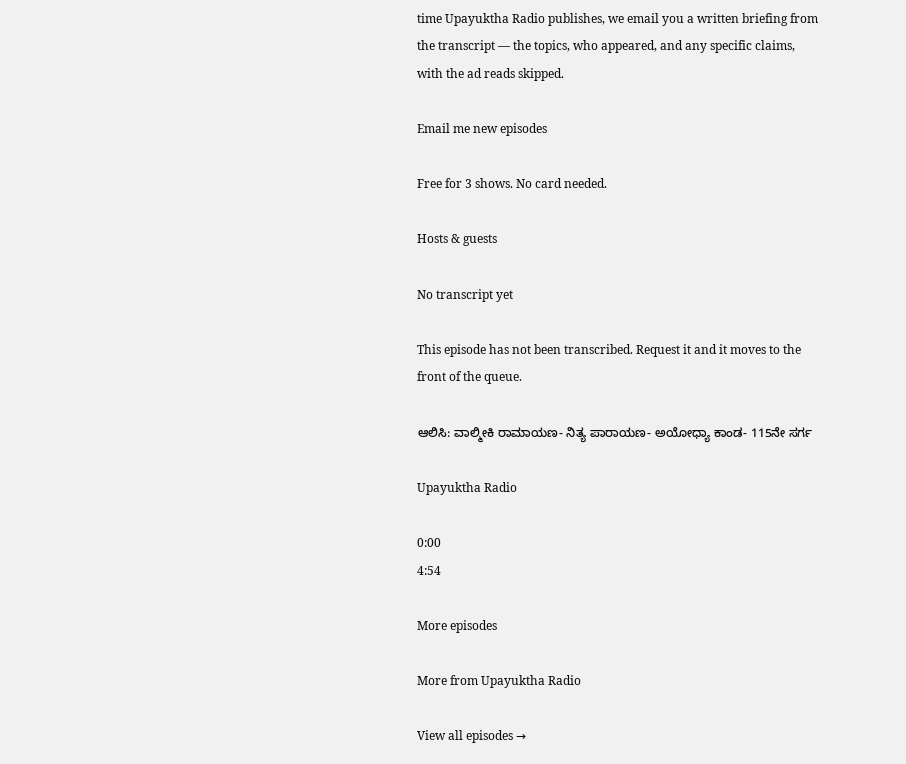time Upayuktha Radio publishes, we email you a written briefing from the transcript — the topics, who appeared, and any specific claims, with the ad reads skipped.

Email me new episodes

Free for 3 shows. No card needed.

Hosts & guests

No transcript yet

This episode has not been transcribed. Request it and it moves to the front of the queue.

ಆಲಿಸಿ: ವಾಲ್ಮೀಕಿ ರಾಮಾಯಣ- ನಿತ್ಯ ಪಾರಾಯಣ- ಅಯೋಧ್ಯಾ ಕಾಂಡ- 115ನೇ ಸರ್ಗ

Upayuktha Radio

0:00
4:54

More episodes

More from Upayuktha Radio

View all episodes →